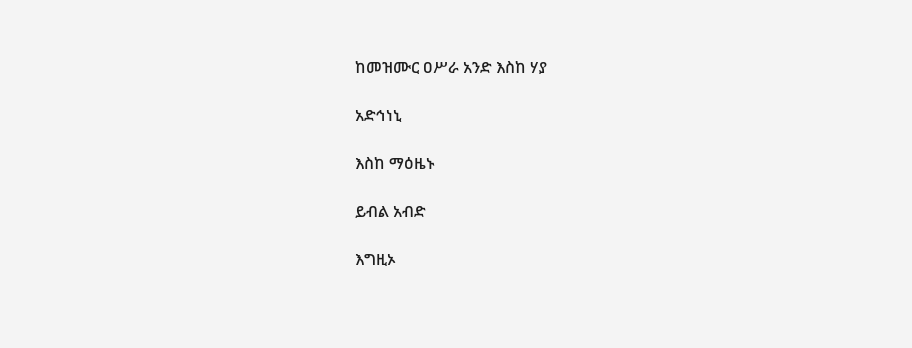ከመዝሙር ዐሥራ አንድ እስከ ሃያ

አድኅነኒ

እስከ ማዕዜኑ

ይብል አብድ

እግዚኦ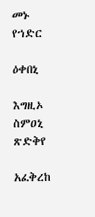መኑ የኀድር

ዕቀበኒ

እግዚኦ ስምዐኒ ጽድቅየ

አፈቅረከ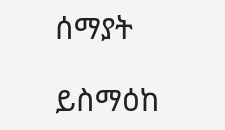ሰማያት

ይስማዕከ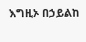እግዚኦ በኃይልከ